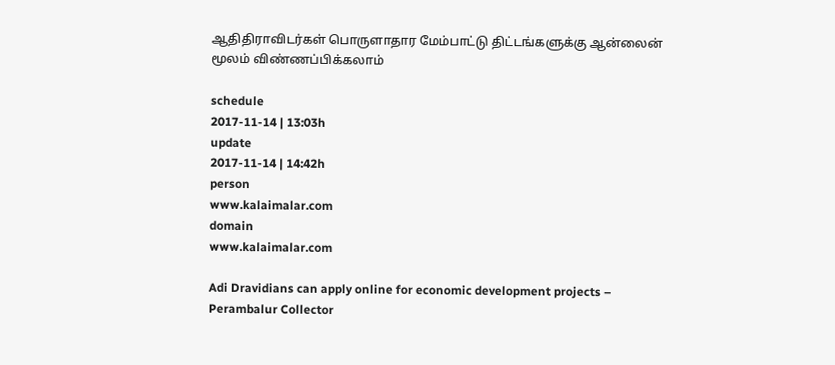ஆதிதிராவிடர்கள் பொருளாதார மேம்பாட்டு திட்டங்களுக்கு ஆன்லைன் மூலம் விண்ணப்பிக்கலாம்

schedule
2017-11-14 | 13:03h
update
2017-11-14 | 14:42h
person
www.kalaimalar.com
domain
www.kalaimalar.com

Adi Dravidians can apply online for economic development projects – Perambalur Collector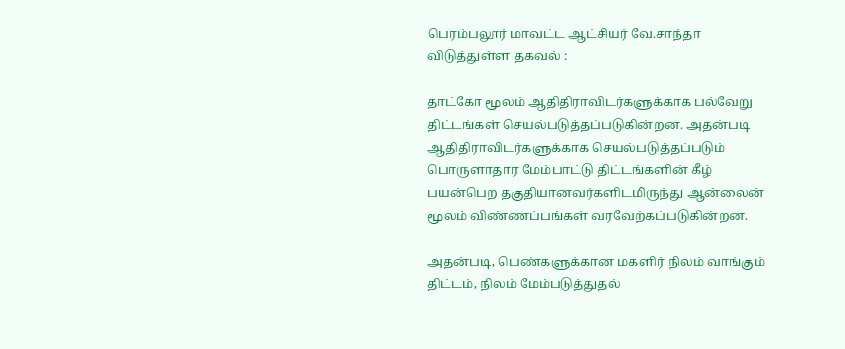பெரம்பலூர் மாவட்ட ஆட்சியர் வே.சாந்தா விடுத்துள்ள தகவல் :

தாட்கோ மூலம் ஆதிதிராவிடர்களுக்காக பல்வேறு திட்டங்கள் செயல்படுத்தப்படுகின்றன. அதன்படி ஆதிதிராவிடர்களுக்காக செயல்படுத்தப்படும் பொருளாதார மேம்பாட்டு திட்டங்களின் கீழ் பயன்பெற தகுதியானவர்களிடமிருந்து ஆன்லைன் மூலம் விண்ணப்பங்கள் வரவேற்கப்படுகின்றன.

அதன்படி, பெண்களுக்கான மகளிர் நிலம் வாங்கும் திட்டம், நிலம் மேம்படுத்துதல்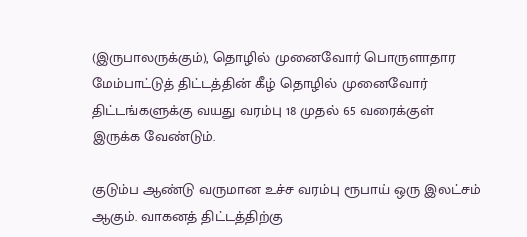(இருபாலருக்கும்), தொழில் முனைவோர் பொருளாதார மேம்பாட்டுத் திட்டத்தின் கீழ் தொழில் முனைவோர் திட்டங்களுக்கு வயது வரம்பு 18 முதல் 65 வரைக்குள் இருக்க வேண்டும்.

குடும்ப ஆண்டு வருமான உச்ச வரம்பு ரூபாய் ஒரு இலட்சம் ஆகும். வாகனத் திட்டத்திற்கு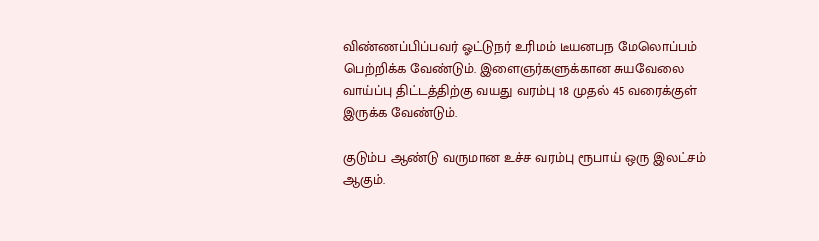விண்ணப்பிப்பவர் ஓட்டுநர் உரிமம் டீயனபந மேலொப்பம் பெற்றிக்க வேண்டும். இளைஞர்களுக்கான சுயவேலை வாய்ப்பு திட்டத்திற்கு வயது வரம்பு 18 முதல் 45 வரைக்குள் இருக்க வேண்டும்.

குடும்ப ஆண்டு வருமான உச்ச வரம்பு ரூபாய் ஒரு இலட்சம் ஆகும்.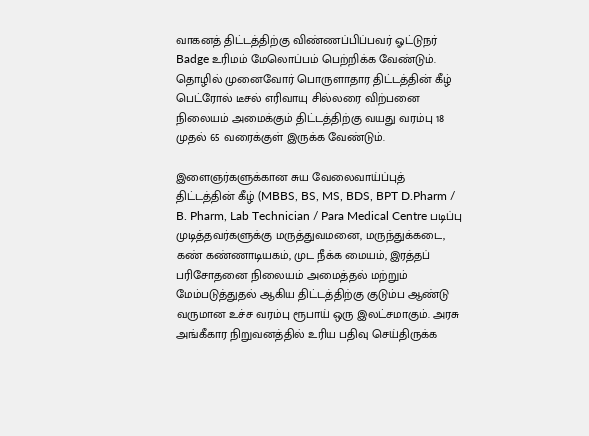வாகனத் திட்டத்திற்கு விண்ணப்பிப்பவர் ஓட்டுநர் Badge உரிமம் மேலொப்பம் பெற்றிக்க வேண்டும். தொழில் முனைவோர் பொருளாதார திட்டத்தின் கீழ் பெட்ரோல் டீசல் எரிவாயு சில்லரை விற்பனை நிலையம் அமைக்கும் திட்டத்திற்கு வயது வரம்பு 18 முதல் 65 வரைக்குள் இருக்க வேண்டும்.

இளைஞர்களுக்கான சுய வேலைவாய்ப்புத் திட்டத்தின் கீழ் (MBBS, BS, MS, BDS, BPT D.Pharm / B. Pharm, Lab Technician / Para Medical Centre படிப்பு முடித்தவர்களுக்கு மருத்துவமனை, மருந்துக்கடை, கண் கண்ணாடியகம், முட நீக்க மையம், இரத்தப் பரிசோதனை நிலையம் அமைத்தல் மற்றும் மேம்படுத்துதல் ஆகிய திட்டத்திற்கு குடும்ப ஆண்டு வருமான உச்ச வரம்பு ரூபாய் ஒரு இலட்சமாகும். அரசு அங்கீகார நிறுவனத்தில் உரிய பதிவு செய்திருக்க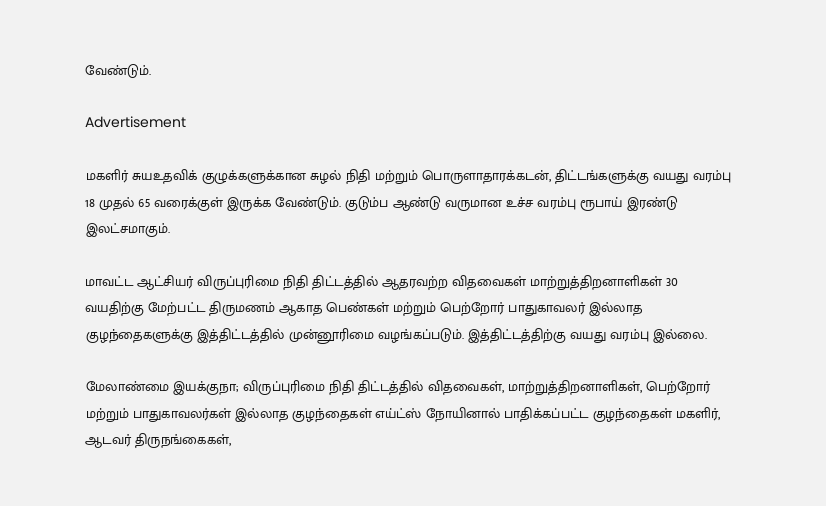வேண்டும்.

Advertisement

மகளிர் சுயஉதவிக் குழுக்களுக்கான சுழல் நிதி மற்றும் பொருளாதாரக்கடன், திட்டங்களுக்கு வயது வரம்பு 18 முதல் 65 வரைக்குள் இருக்க வேண்டும். குடும்ப ஆண்டு வருமான உச்ச வரம்பு ரூபாய் இரண்டு இலட்சமாகும்.

மாவட்ட ஆட்சியர் விருப்புரிமை நிதி திட்டத்தில் ஆதரவற்ற விதவைகள் மாற்றுத்திறனாளிகள் 30 வயதிற்கு மேற்பட்ட திருமணம் ஆகாத பெண்கள் மற்றும் பெற்றோர் பாதுகாவலர் இல்லாத குழந்தைகளுக்கு இத்திட்டத்தில் முன்னூரிமை வழங்கப்படும். இத்திட்டத்திற்கு வயது வரம்பு இல்லை.

மேலாண்மை இயக்குநா; விருப்புரிமை நிதி திட்டத்தில் விதவைகள், மாற்றுத்திறனாளிகள், பெற்றோர் மற்றும் பாதுகாவலர்கள் இல்லாத குழந்தைகள் எய்ட்ஸ் நோயினால் பாதிக்கப்பட்ட குழந்தைகள் மகளிர், ஆடவர் திருநங்கைகள்,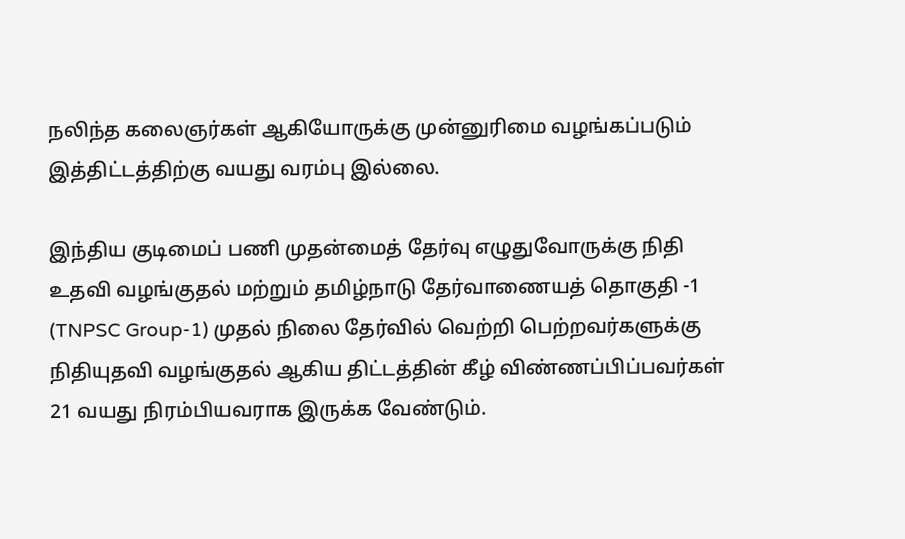நலிந்த கலைஞர்கள் ஆகியோருக்கு முன்னுரிமை வழங்கப்படும் இத்திட்டத்திற்கு வயது வரம்பு இல்லை.

இந்திய குடிமைப் பணி முதன்மைத் தேர்வு எழுதுவோருக்கு நிதி உதவி வழங்குதல் மற்றும் தமிழ்நாடு தேர்வாணையத் தொகுதி -1 (TNPSC Group-1) முதல் நிலை தேர்வில் வெற்றி பெற்றவர்களுக்கு நிதியுதவி வழங்குதல் ஆகிய திட்டத்தின் கீழ் விண்ணப்பிப்பவர்கள் 21 வயது நிரம்பியவராக இருக்க வேண்டும்.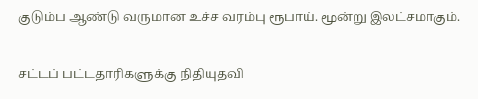குடும்ப ஆண்டு வருமான உச்ச வரம்பு ரூபாய். மூன்று இலட்சமாகும்.

சட்டப் பட்டதாரிகளுக்கு நிதியுதவி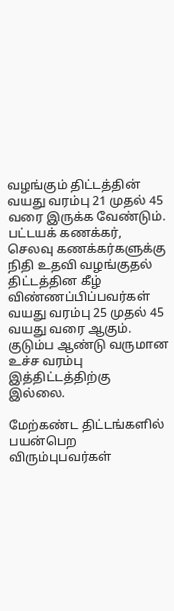வழங்கும் திட்டத்தின் வயது வரம்பு 21 முதல் 45 வரை இருக்க வேண்டும். பட்டயக் கணக்கர், செலவு கணக்கர்களுக்கு நிதி உதவி வழங்குதல் திட்டத்தின கீழ் விண்ணப்பிப்பவர்கள் வயது வரம்பு 25 முதல் 45 வயது வரை ஆகும். குடும்ப ஆண்டு வருமான உச்ச வரம்பு இத்திட்டத்திற்கு இல்லை.

மேற்கண்ட திட்டங்களில் பயன்பெற விரும்புபவர்கள்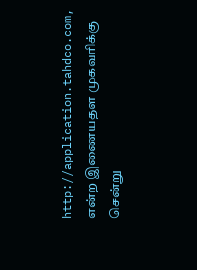http://application.tahdco.com, என்ற இணையதள முகவரிக்கு சென்று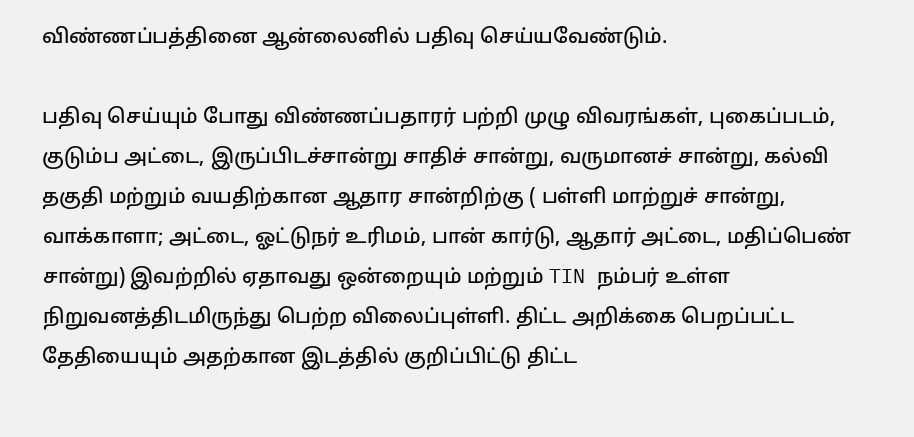விண்ணப்பத்தினை ஆன்லைனில் பதிவு செய்யவேண்டும்.

பதிவு செய்யும் போது விண்ணப்பதாரர் பற்றி முழு விவரங்கள், புகைப்படம், குடும்ப அட்டை, இருப்பிடச்சான்று சாதிச் சான்று, வருமானச் சான்று, கல்வி தகுதி மற்றும் வயதிற்கான ஆதார சான்றிற்கு ( பள்ளி மாற்றுச் சான்று, வாக்காளா; அட்டை, ஓட்டுநர் உரிமம், பான் கார்டு, ஆதார் அட்டை, மதிப்பெண் சான்று) இவற்றில் ஏதாவது ஒன்றையும் மற்றும் TIN நம்பர் உள்ள நிறுவனத்திடமிருந்து பெற்ற விலைப்புள்ளி. திட்ட அறிக்கை பெறப்பட்ட தேதியையும் அதற்கான இடத்தில் குறிப்பிட்டு திட்ட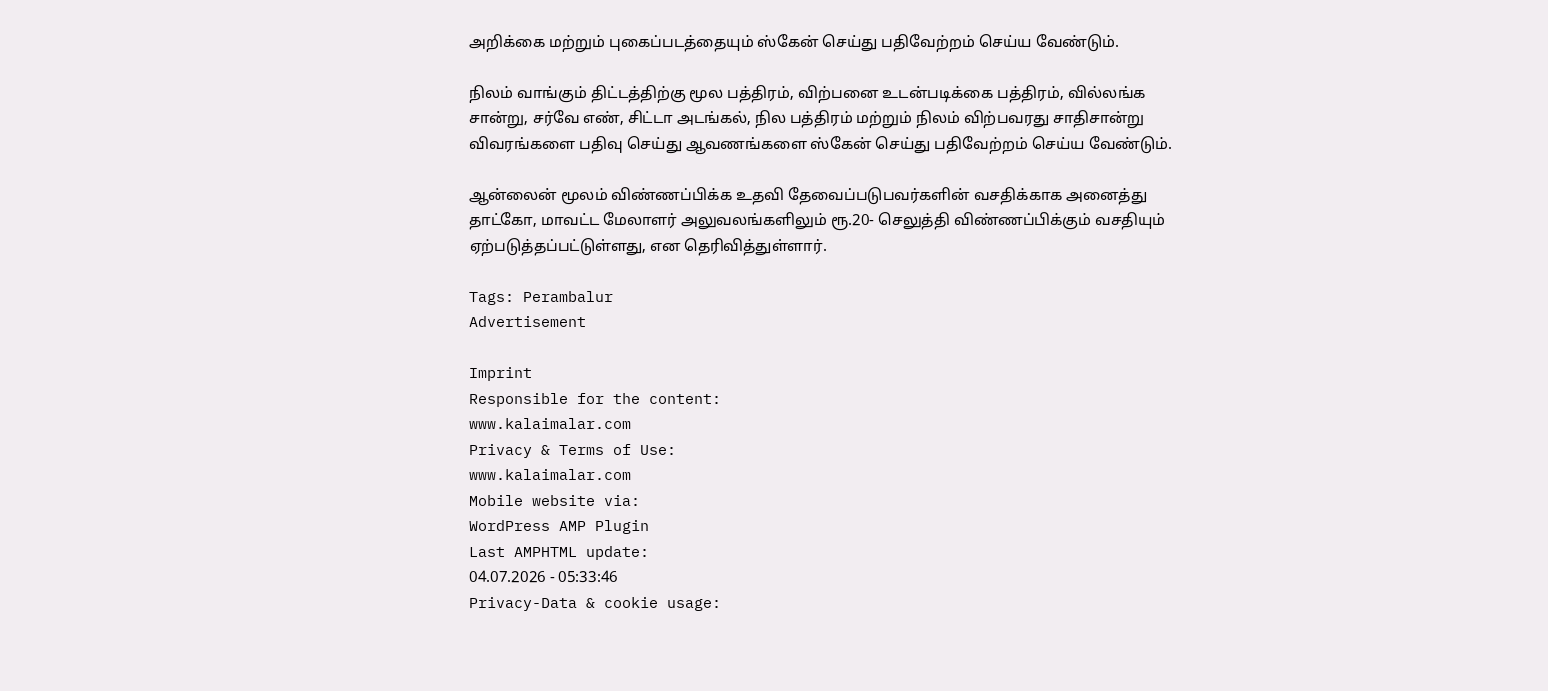அறிக்கை மற்றும் புகைப்படத்தையும் ஸ்கேன் செய்து பதிவேற்றம் செய்ய வேண்டும்.

நிலம் வாங்கும் திட்டத்திற்கு மூல பத்திரம், விற்பனை உடன்படிக்கை பத்திரம், வில்லங்க சான்று, சர்வே எண், சிட்டா அடங்கல், நில பத்திரம் மற்றும் நிலம் விற்பவரது சாதிசான்று விவரங்களை பதிவு செய்து ஆவணங்களை ஸ்கேன் செய்து பதிவேற்றம் செய்ய வேண்டும்.

ஆன்லைன் மூலம் விண்ணப்பிக்க உதவி தேவைப்படுபவர்களின் வசதிக்காக அனைத்து தாட்கோ, மாவட்ட மேலாளர் அலுவலங்களிலும் ரூ.20- செலுத்தி விண்ணப்பிக்கும் வசதியும் ஏற்படுத்தப்பட்டுள்ளது, என தெரிவித்துள்ளார்.

Tags: Perambalur
Advertisement

Imprint
Responsible for the content:
www.kalaimalar.com
Privacy & Terms of Use:
www.kalaimalar.com
Mobile website via:
WordPress AMP Plugin
Last AMPHTML update:
04.07.2026 - 05:33:46
Privacy-Data & cookie usage: